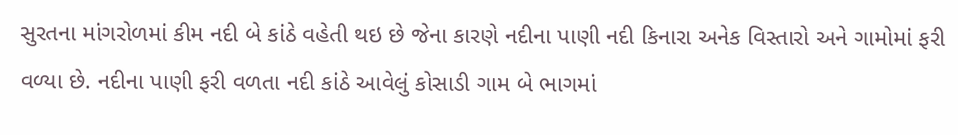સુરતના માંગરોળમાં કીમ નદી બે કાંઠે વહેતી થઇ છે જેના કારણે નદીના પાણી નદી કિનારા અનેક વિસ્તારો અને ગામોમાં ફરી વળ્યા છે. નદીના પાણી ફરી વળતા નદી કાંઠે આવેલું કોસાડી ગામ બે ભાગમાં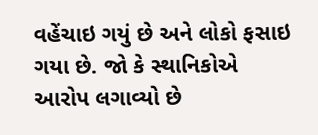વહેંચાઇ ગયું છે અને લોકો ફસાઇ ગયા છે. જો કે સ્થાનિકોએ આરોપ લગાવ્યો છે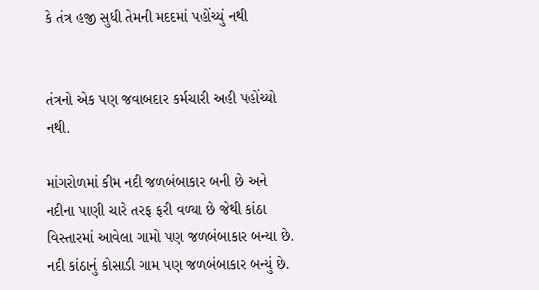કે તંત્ર હજી સુધી તેમની મદદમાં પહોંચ્યું નથી


તંત્રનો એક પણ જવાબદાર કર્મચારી અહી પહોંચ્યો નથી.

માંગરોળમાં કીમ નદી જળબંબાકાર બની છે અને નદીના પાણી ચારે તરફ ફરી વળ્યા છે જેથી કાંઠા વિસ્તારમાં આવેલા ગામો પણ જળબંબાકાર બન્યા છે. નદી કાંઠાનું કોસાડી ગામ પણ જળબંબાકાર બન્યું છે.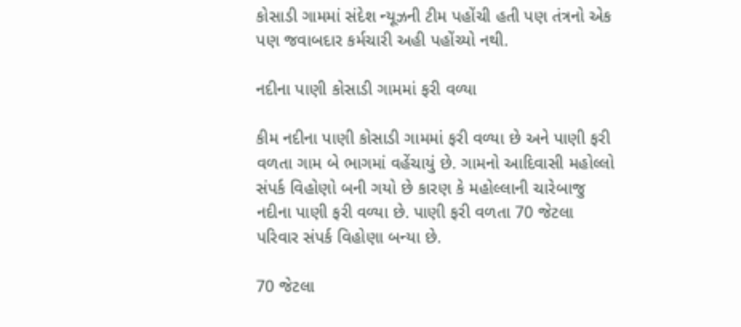કોસાડી ગામમાં સંદેશ ન્યૂઝની ટીમ પહોંચી હતી પણ તંત્રનો એક પણ જવાબદાર કર્મચારી અહી પહોંચ્યો નથી.

નદીના પાણી કોસાડી ગામમાં ફરી વળ્યા

કીમ નદીના પાણી કોસાડી ગામમાં ફરી વળ્યા છે અને પાણી ફરી વળતા ગામ બે ભાગમાં વહેંચાયું છે. ગામનો આદિવાસી મહોલ્લો સંપર્ક વિહોણો બની ગયો છે કારણ કે મહોલ્લાની ચારેબાજુ નદીના પાણી ફરી વળ્યા છે. પાણી ફરી વળતા 70 જેટલા પરિવાર સંપર્ક વિહોણા બન્યા છે.

70 જેટલા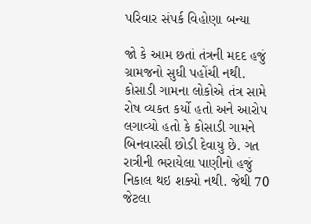પરિવાર સંપર્ક વિહોણા બન્યા

જો કે આમ છતાં તંત્રની મદદ હજું ગ્રામજનો સુધી પહોંચી નથી. કોસાડી ગામના લોકોએ તંત્ર સામે રોષ વ્યકત કર્યો હતો અને આરોપ લગાવ્યો હતો કે કોસાડી ગામને બિનવારસી છોડી દેવાયુ છે. ગત રાત્રીની ભરાયેલા પાણીનો હજું નિકાલ થઇ શક્યો નથી. જેથી 70 જેટલા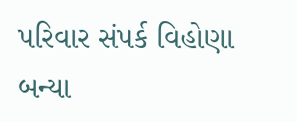પરિવાર સંપર્ક વિહોણા બન્યા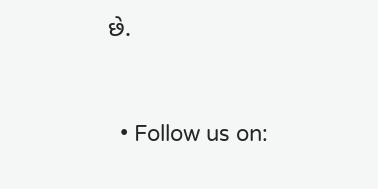છે.



  • Follow us on: